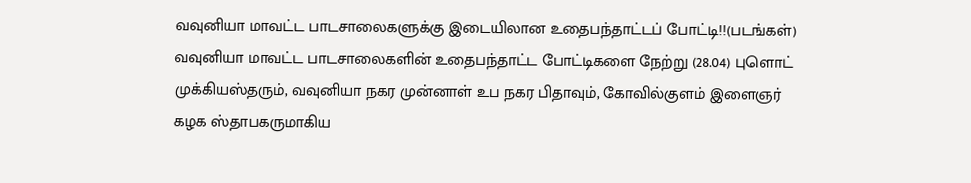வவுனியா மாவட்ட பாடசாலைகளுக்கு இடையிலான உதைபந்தாட்டப் போட்டி!!(படங்கள்)
வவுனியா மாவட்ட பாடசாலைகளின் உதைபந்தாட்ட போட்டிகளை நேற்று (28.04) புளொட் முக்கியஸ்தரும், வவுனியா நகர முன்னாள் உப நகர பிதாவும், கோவில்குளம் இளைஞர் கழக ஸ்தாபகருமாகிய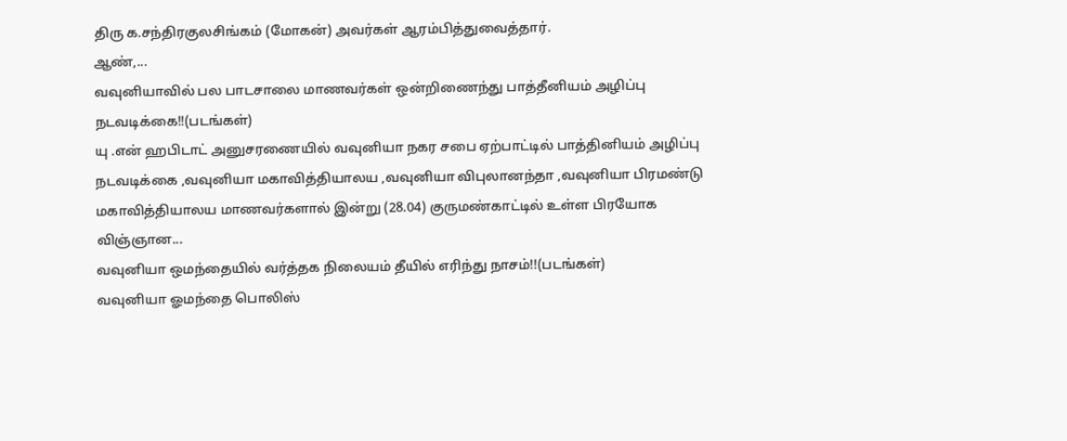திரு க.சந்திரகுலசிங்கம் (மோகன்) அவர்கள் ஆரம்பித்துவைத்தார்.
ஆண்,...
வவுனியாவில் பல பாடசாலை மாணவர்கள் ஒன்றிணைந்து பாத்தீனியம் அழிப்பு நடவடிக்கை!!(படங்கள்)
யு .என் ஹபிடாட் அனுசரணையில் வவுனியா நகர சபை ஏற்பாட்டில் பாத்தினியம் அழிப்பு நடவடிக்கை ,வவுனியா மகாவித்தியாலய ,வவுனியா விபுலானந்தா ,வவுனியா பிரமண்டு மகாவித்தியாலய மாணவர்களால் இன்று (28.04) குருமண்காட்டில் உள்ள பிரயோக விஞ்ஞான...
வவுனியா ஒமந்தையில் வர்த்தக நிலையம் தீயில் எரிந்து நாசம்!!(படங்கள்)
வவுனியா ஓமந்தை பொலிஸ்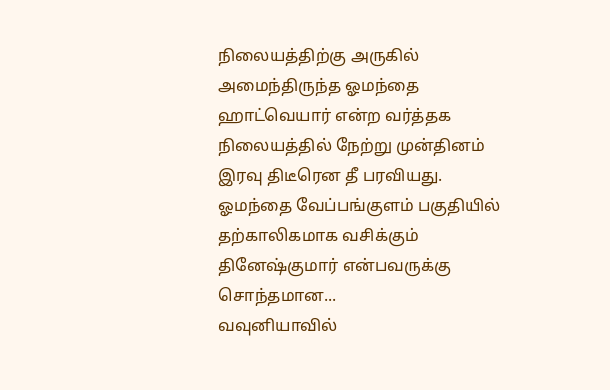நிலையத்திற்கு அருகில் அமைந்திருந்த ஓமந்தை ஹாட்வெயார் என்ற வர்த்தக நிலையத்தில் நேற்று முன்தினம் இரவு திடீரென தீ பரவியது.
ஓமந்தை வேப்பங்குளம் பகுதியில் தற்காலிகமாக வசிக்கும் தினேஷ்குமார் என்பவருக்கு சொந்தமான...
வவுனியாவில்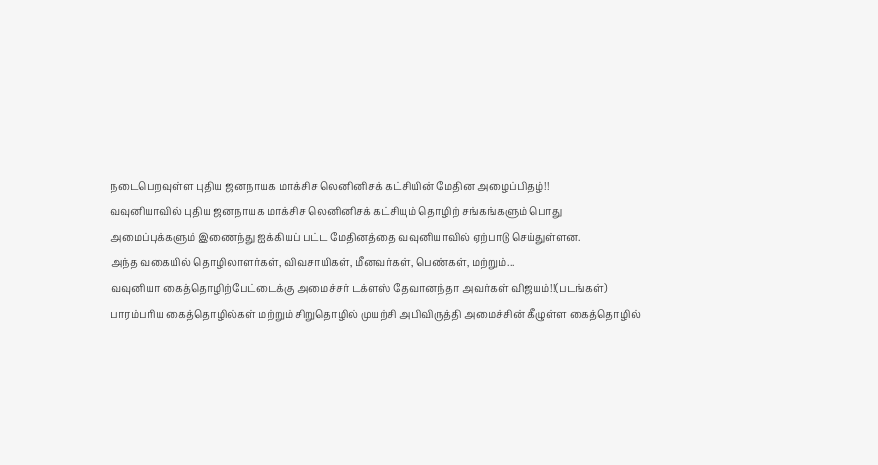நடைபெறவுள்ள புதிய ஜனநாயக மாக்சிச லெனினிசக் கட்சியின் மேதின அழைப்பிதழ்!!
வவுனியாவில் புதிய ஜனநாயக மாக்சிச லெனினிசக் கட்சியும் தொழிற் சங்கங்களும் பொது அமைப்புக்களும் இணைந்து ஐக்கியப் பட்ட மேதினத்தை வவுனியாவில் ஏற்பாடு செய்துள்ளன.
அந்த வகையில் தொழிலாளர்கள், விவசாயிகள், மீனவர்கள், பெண்கள், மற்றும்...
வவுனியா கைத்தொழிற்பேட்டைக்கு அமைச்சர் டக்ளஸ் தேவானந்தா அவர்கள் விஜயம்!!(படங்கள்)
பாரம்பரிய கைத்தொழில்கள் மற்றும் சிறுதொழில் முயற்சி அபிவிருத்தி அமைச்சின் கீழுள்ள கைத்தொழில்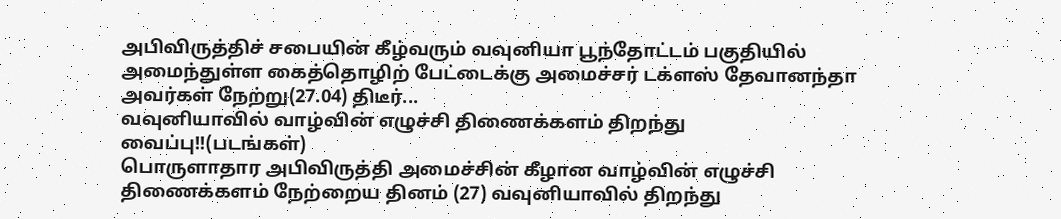அபிவிருத்திச் சபையின் கீழ்வரும் வவுனியா பூந்தோட்டம் பகுதியில் அமைந்துள்ள கைத்தொழிற் பேட்டைக்கு அமைச்சர் டக்ளஸ் தேவானந்தா அவர்கள் நேற்று(27.04) திடீர்...
வவுனியாவில் வாழ்வின் எழுச்சி திணைக்களம் திறந்து வைப்பு!!(படங்கள்)
பொருளாதார அபிவிருத்தி அமைச்சின் கீழான வாழ்வின் எழுச்சி திணைக்களம் நேற்றைய தினம் (27) வவுனியாவில் திறந்து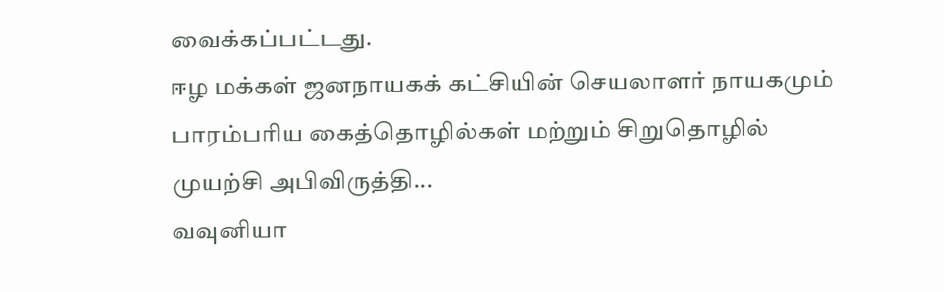வைக்கப்பட்டது.
ஈழ மக்கள் ஜனநாயகக் கட்சியின் செயலாளர் நாயகமும் பாரம்பரிய கைத்தொழில்கள் மற்றும் சிறுதொழில் முயற்சி அபிவிருத்தி...
வவுனியா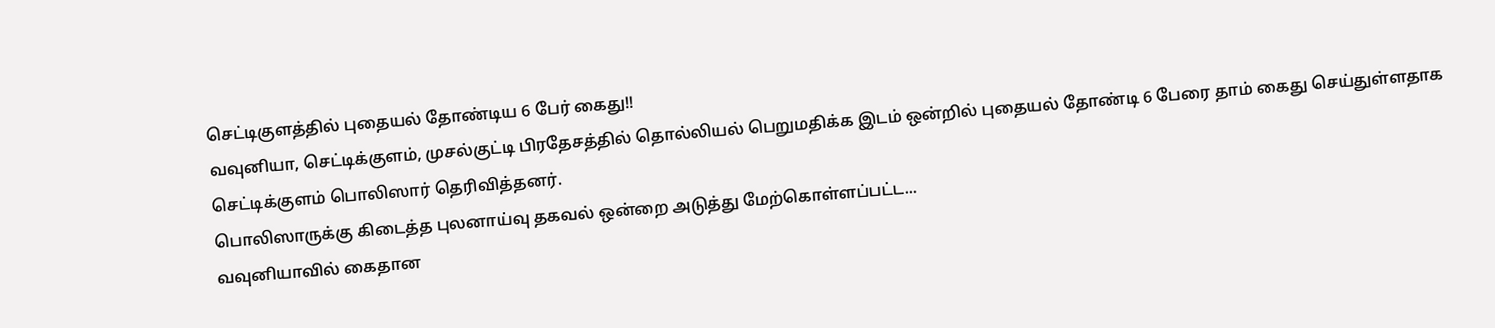செட்டிகுளத்தில் புதையல் தோண்டிய 6 பேர் கைது!!
வவுனியா, செட்டிக்குளம், முசல்குட்டி பிரதேசத்தில் தொல்லியல் பெறுமதிக்க இடம் ஒன்றில் புதையல் தோண்டி 6 பேரை தாம் கைது செய்துள்ளதாக செட்டிக்குளம் பொலிஸார் தெரிவித்தனர்.
பொலிஸாருக்கு கிடைத்த புலனாய்வு தகவல் ஒன்றை அடுத்து மேற்கொள்ளப்பட்ட...
வவுனியாவில் கைதான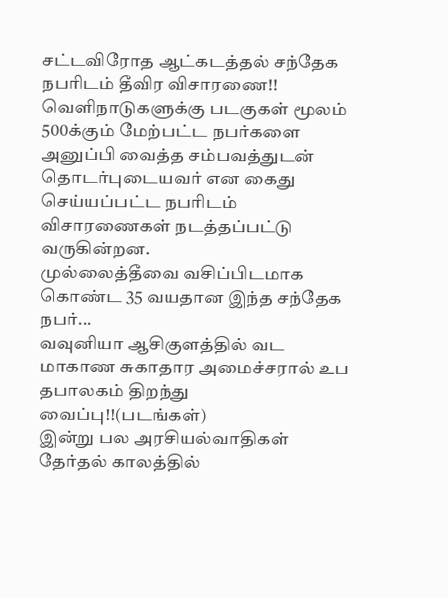சட்டவிரோத ஆட்கடத்தல் சந்தேக நபரிடம் தீவிர விசாரணை!!
வெளிநாடுகளுக்கு படகுகள் மூலம் 500க்கும் மேற்பட்ட நபர்களை அனுப்பி வைத்த சம்பவத்துடன் தொடர்புடையவர் என கைது செய்யப்பட்ட நபரிடம் விசாரணைகள் நடத்தப்பட்டு வருகின்றன.
முல்லைத்தீவை வசிப்பிடமாக கொண்ட 35 வயதான இந்த சந்தேக நபர்...
வவுனியா ஆசிகுளத்தில் வட மாகாண சுகாதார அமைச்சரால் உப தபாலகம் திறந்து வைப்பு!!(படங்கள்)
இன்று பல அரசியல்வாதிகள் தேர்தல் காலத்தில்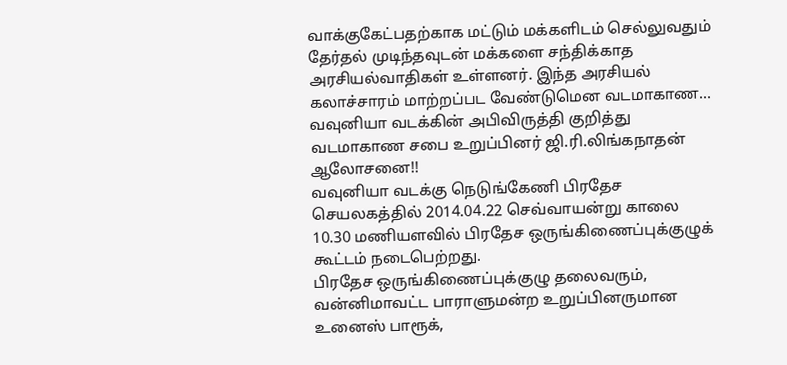வாக்குகேட்பதற்காக மட்டும் மக்களிடம் செல்லுவதும் தேர்தல் முடிந்தவுடன் மக்களை சந்திக்காத அரசியல்வாதிகள் உள்ளனர். இந்த அரசியல் கலாச்சாரம் மாற்றப்பட வேண்டுமென வடமாகாண...
வவுனியா வடக்கின் அபிவிருத்தி குறித்து வடமாகாண சபை உறுப்பினர் ஜி.ரி.லிங்கநாதன் ஆலோசனை!!
வவுனியா வடக்கு நெடுங்கேணி பிரதேச செயலகத்தில் 2014.04.22 செவ்வாயன்று காலை 10.30 மணியளவில் பிரதேச ஒருங்கிணைப்புக்குழுக் கூட்டம் நடைபெற்றது.
பிரதேச ஒருங்கிணைப்புக்குழு தலைவரும், வன்னிமாவட்ட பாராளுமன்ற உறுப்பினருமான உனைஸ் பாரூக்,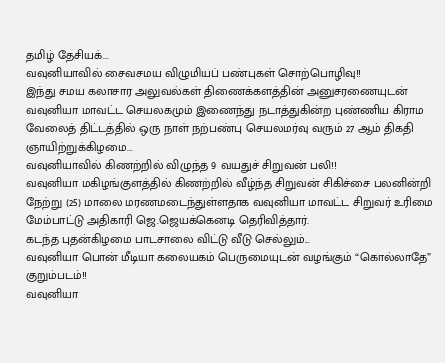தமிழ் தேசியக்...
வவுனியாவில் சைவசமய விழுமியப் பண்புகள் சொற்பொழிவு!!
இந்து சமய கலாசார அலுவல்கள் திணைக்களத்தின் அனுசரணையுடன் வவுனியா மாவட்ட செயலகமும் இணைந்து நடாத்துகின்ற புண்ணிய கிராம வேலைத் திட்டத்தில் ஒரு நாள் நற்பண்பு செயலமர்வு வரும் 27 ஆம் திகதி ஞாயிற்றுக்கிழமை...
வவுனியாவில் கிணற்றில் விழுந்த 9 வயதுச் சிறுவன் பலி!!
வவுனியா மகிழங்குளத்தில் கிணற்றில் வீழ்ந்த சிறுவன் சிகிச்சை பலனின்றி நேற்று (25) மாலை மரணமடைந்துள்ளதாக வவுனியா மாவட்ட சிறுவர் உரிமை மேம்பாட்டு அதிகாரி ஜெ.ஜெயக்கெனடி தெரிவித்தார்.
கடந்த புதன்கிழமை பாடசாலை விட்டு வீடு செல்லும்...
வவுனியா பொன் மீடியா கலையகம் பெருமையுடன் வழங்கும் “கொல்லாதே” குறும்படம்!!
வவுனியா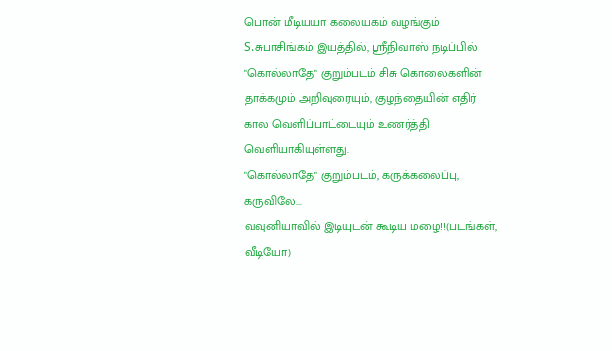பொன் மீடியயா கலையகம் வழங்கும் S.சுபாசிங்கம் இயத்தில், ஸ்ரீநிவாஸ் நடிப்பில் "கொல்லாதே" குறும்படம் சிசு கொலைகளின் தாக்கமும் அறிவுரையும், குழந்தையின் எதிர் கால வெளிப்பாட்டையும் உணர்த்தி வெளியாகியுள்ளது.
"கொல்லாதே" குறும்படம், கருக்கலைப்பு, கருவிலே...
வவுனியாவில் இடியுடன் கூடிய மழை!!(படங்கள், வீடியோ)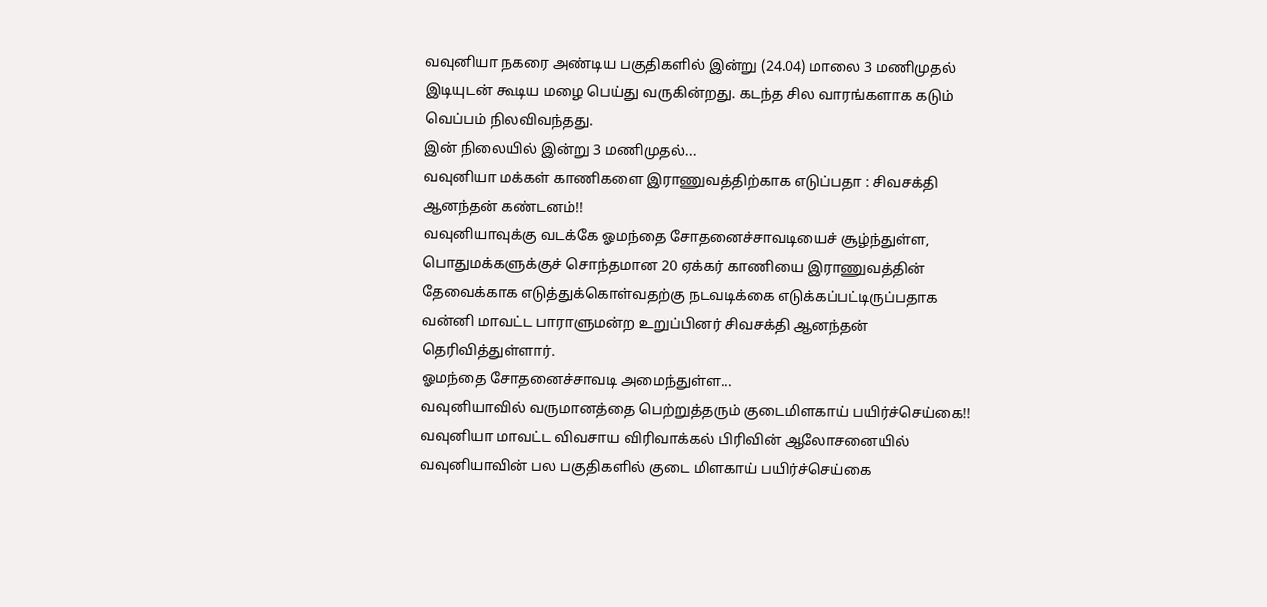வவுனியா நகரை அண்டிய பகுதிகளில் இன்று (24.04) மாலை 3 மணிமுதல் இடியுடன் கூடிய மழை பெய்து வருகின்றது. கடந்த சில வாரங்களாக கடும் வெப்பம் நிலவிவந்தது.
இன் நிலையில் இன்று 3 மணிமுதல்...
வவுனியா மக்கள் காணிகளை இராணுவத்திற்காக எடுப்பதா : சிவசக்தி ஆனந்தன் கண்டனம்!!
வவுனியாவுக்கு வடக்கே ஓமந்தை சோதனைச்சாவடியைச் சூழ்ந்துள்ள, பொதுமக்களுக்குச் சொந்தமான 20 ஏக்கர் காணியை இராணுவத்தின் தேவைக்காக எடுத்துக்கொள்வதற்கு நடவடிக்கை எடுக்கப்பட்டிருப்பதாக வன்னி மாவட்ட பாராளுமன்ற உறுப்பினர் சிவசக்தி ஆனந்தன் தெரிவித்துள்ளார்.
ஓமந்தை சோதனைச்சாவடி அமைந்துள்ள...
வவுனியாவில் வருமானத்தை பெற்றுத்தரும் குடைமிளகாய் பயிர்ச்செய்கை!!
வவுனியா மாவட்ட விவசாய விரிவாக்கல் பிரிவின் ஆலோசனையில் வவுனியாவின் பல பகுதிகளில் குடை மிளகாய் பயிர்ச்செய்கை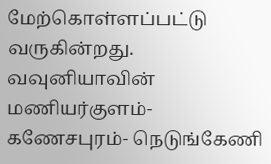மேற்கொள்ளப்பட்டு வருகின்றது. வவுனியாவின் மணியர்குளம்- கணேசபுரம்- நெடுங்கேணி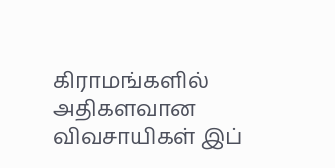கிராமங்களில் அதிகளவான விவசாயிகள் இப்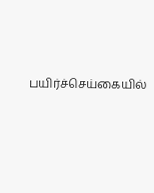பயிர்ச்செய்கையில்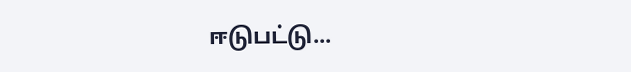ஈடுபட்டு...